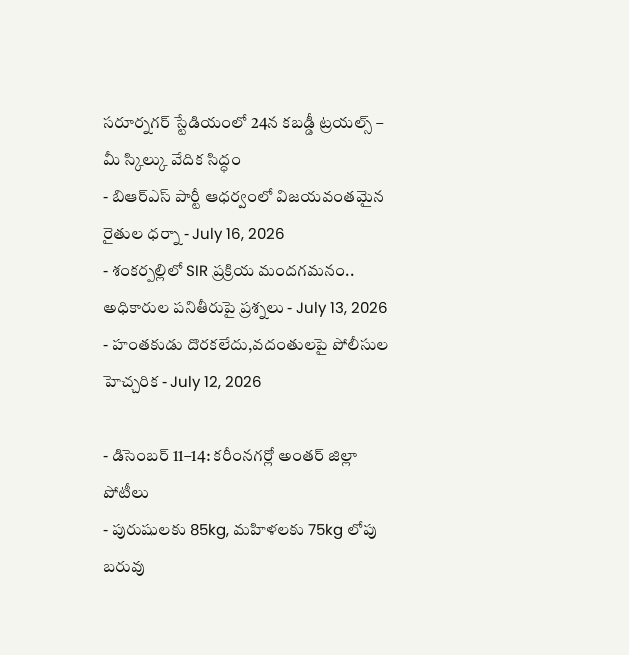సరూర్నగర్ స్టేడియంలో 24న కబడ్డీ ట్రయల్స్ – మీ స్కిల్కు వేదిక సిద్ధం
- బిఆర్ఎస్ పార్టీ ఆధర్వంలో విజయవంతమైన రైతుల ధర్నా - July 16, 2026
- శంకర్పల్లిలో SIR ప్రక్రియ మందగమనం.. అధికారుల పనితీరుపై ప్రశ్నలు - July 13, 2026
- హంతకుడు దొరకలేదు,వదంతులపై పోలీసుల హెచ్చరిక - July 12, 2026

- డిసెంబర్ 11–14: కరీంనగర్లో అంతర్ జిల్లా పోటీలు
- పురుషులకు 85kg, మహిళలకు 75kg లోపు బరువు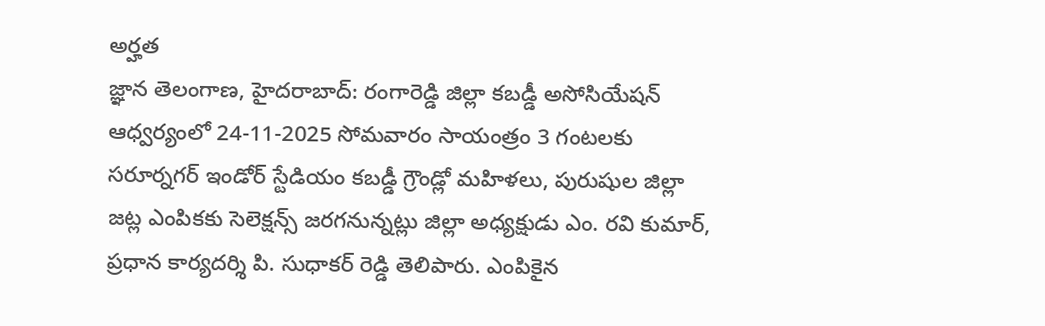అర్హత
జ్ఞాన తెలంగాణ, హైదరాబాద్: రంగారెడ్డి జిల్లా కబడ్డీ అసోసియేషన్ ఆధ్వర్యంలో 24-11-2025 సోమవారం సాయంత్రం 3 గంటలకు సరూర్నగర్ ఇండోర్ స్టేడియం కబడ్డీ గ్రౌండ్లో మహిళలు, పురుషుల జిల్లా జట్ల ఎంపికకు సెలెక్షన్స్ జరగనున్నట్లు జిల్లా అధ్యక్షుడు ఎం. రవి కుమార్, ప్రధాన కార్యదర్శి పి. సుధాకర్ రెడ్డి తెలిపారు. ఎంపికైన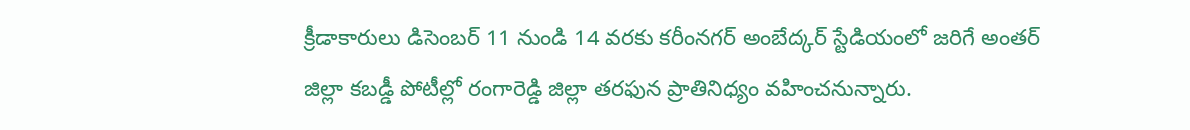క్రీడాకారులు డిసెంబర్ 11 నుండి 14 వరకు కరీంనగర్ అంబేద్కర్ స్టేడియంలో జరిగే అంతర్ జిల్లా కబడ్డీ పోటీల్లో రంగారెడ్డి జిల్లా తరఫున ప్రాతినిధ్యం వహించనున్నారు.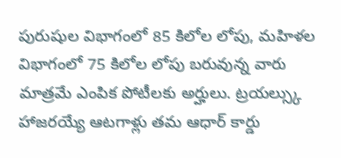పురుషుల విభాగంలో 85 కిలోల లోపు, మహిళల విభాగంలో 75 కిలోల లోపు బరువున్న వారు మాత్రమే ఎంపిక పోటీలకు అర్హులు. ట్రయల్స్కు హాజరయ్యే ఆటగాళ్లు తమ ఆధార్ కార్డు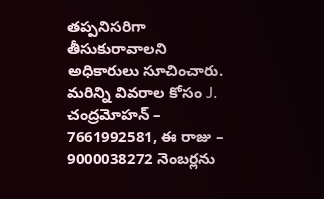తప్పనిసరిగా తీసుకురావాలని అధికారులు సూచించారు. మరిన్ని వివరాల కోసం J. చంద్రమోహన్ – 7661992581, ఈ రాజు – 9000038272 నెంబర్లను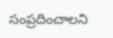సంప్రదించాలని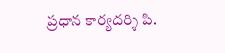ప్రధాన కార్యదర్శి పి.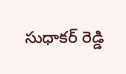సుధాకర్ రెడ్డి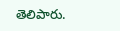తెలిపారు.